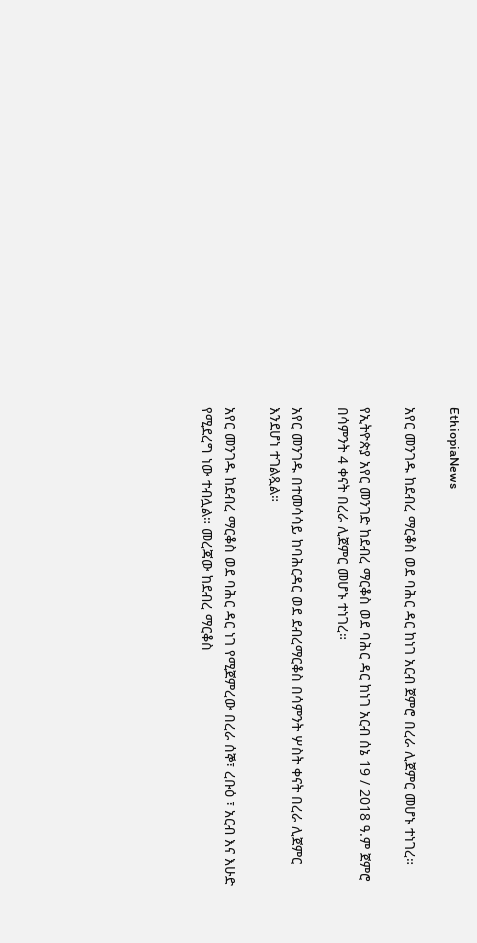EthiopiaNews

አየር መንገዱ ከደብረ ማርቆስ ወደ ባሕር ዳር ከነገ አርብ ጀምሮ በረራ ሊጀምር መሆኑ ተነገረ።

የኢትዮጵያ አየር መንገድ ከደብረ ማርቆስ ወደ ባሕር ዳር ከነገ አርብ ሰኔ 19 / 2018 ዓ.ም ጀምሮ በሳምንት 4 ቀናት በረራ ሊጀምር መሆኑ ተነገረ።

አየር መንገዱ በተመሳሳይ ከባሕርዳር ወደ ደብረማርቆስ በሳምንት ሦስት ቀናት በረራ ሊጀምር እንደሆነ ተገልጿል።

አየር መንገዱ ከደብረ ማርቆስ ወደ ባሕር ዳር ነገ የሚጀምረው በረራ ሰኞ፣ ረቡዕ ፣ አርብ እና እሁድ የሚደረግ ነው ተብሏል። መረጃው ከደብረ ማርቆስ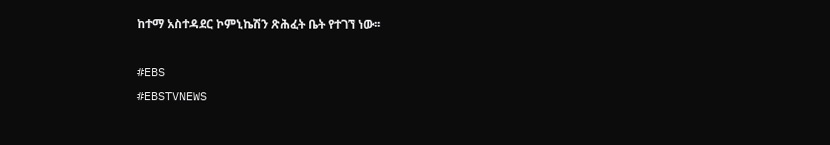ከተማ አስተዳደር ኮምኒኬሽን ጽሕፈት ቤት የተገኘ ነው፡፡

#EBS
#EBSTVNEWS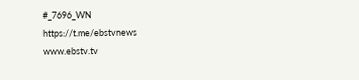#_7696_WN
https://t.me/ebstvnews
www.ebstv.tv